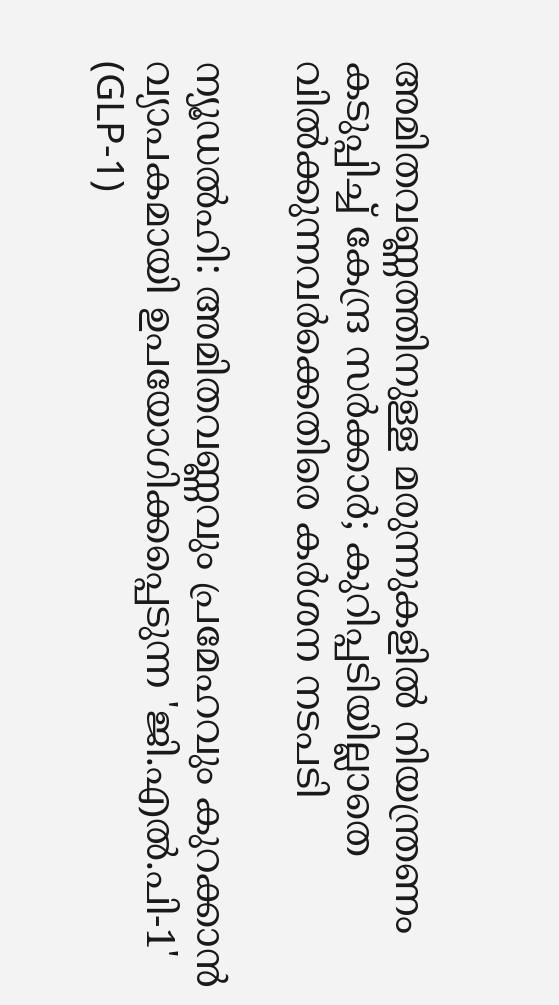അമിതവണ്ണത്തിനുള്ള മരുന്നുകളിൽ നിയന്ത്രണം കടുപ്പിച്ച് കേന്ദ്ര സർക്കാർ; കുറിപ്പടിയില്ലാതെ വിൽക്കുന്നവർക്കെതിരെ കർശന നടപടി

ന്യൂഡൽഹി: അമിതവണ്ണവും പ്രമേഹവും കുറക്കാൻ വ്യാപകമായി ഉപയോഗിക്കപ്പെടുന്ന 'ജി.എൽ.പി-1' (GLP-1)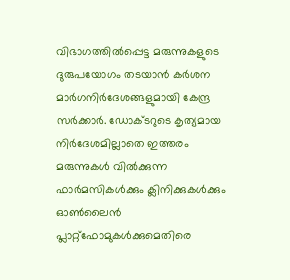വിഭാഗത്തിൽപ്പെട്ട മരുന്നുകളുടെ ദുരുപയോഗം തടയാൻ കർശന മാർഗനിർദേശങ്ങളുമായി കേന്ദ്ര സർക്കാർ. ഡോക്ടറുടെ കൃത്യമായ നിർദേശമില്ലാതെ ഇത്തരം മരുന്നുകൾ വിൽക്കുന്ന ഫാർമസികൾക്കും ക്ലിനിക്കുകൾക്കും ഓൺലൈൻ പ്ലാറ്റ്‌ഫോമുകൾക്കുമെതിരെ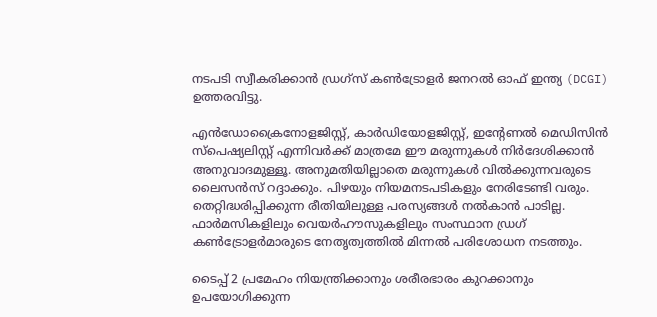നടപടി സ്വീകരിക്കാൻ ഡ്രഗ്‌സ് കൺട്രോളർ ജനറൽ ഓഫ് ഇന്ത്യ (DCGI) ഉത്തരവിട്ടു.

എൻഡോക്രൈനോളജിസ്റ്റ്, കാർഡിയോളജിസ്റ്റ്, ഇന്റേണൽ മെഡിസിൻ സ്പെഷ്യലിസ്റ്റ് എന്നിവർക്ക് മാത്രമേ ഈ മരുന്നുകൾ നിർദേശിക്കാൻ അനുവാദമുള്ളൂ. അനുമതിയില്ലാതെ മരുന്നുകൾ വിൽക്കുന്നവരുടെ ലൈസൻസ് റദ്ദാക്കും. പിഴയും നിയമനടപടികളും നേരിടേണ്ടി വരും. തെറ്റിദ്ധരിപ്പിക്കുന്ന രീതിയിലുള്ള പരസ്യങ്ങൾ നൽകാൻ പാടില്ല. ഫാർമസികളിലും വെയർഹൗസുകളിലും സംസ്ഥാന ഡ്രഗ് കൺട്രോളർമാരുടെ നേതൃത്വത്തിൽ മിന്നൽ പരിശോധന നടത്തും.

ടൈപ്പ് 2 പ്രമേഹം നിയന്ത്രിക്കാനും ശരീരഭാരം കുറക്കാനും ഉപയോഗിക്കുന്ന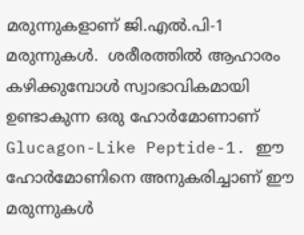മരുന്നുകളാണ് ജി.എൽ.പി-1 മരുന്നുകൾ.  ശരീരത്തിൽ ആഹാരം കഴിക്കുമ്പോൾ സ്വാഭാവികമായി ഉണ്ടാകുന്ന ഒരു ഹോർമോണാണ് Glucagon-Like Peptide-1. ഈ ഹോർമോണിനെ അനുകരിച്ചാണ് ഈ മരുന്നുകൾ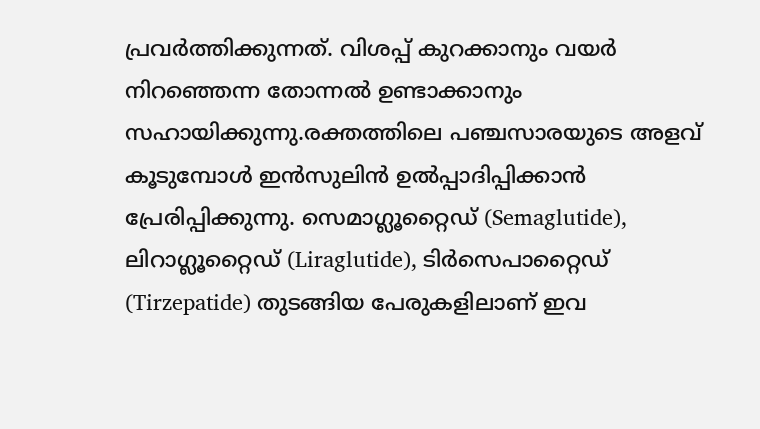പ്രവർത്തിക്കുന്നത്. വിശപ്പ് കുറക്കാനും വയർ നിറഞ്ഞെന്ന തോന്നൽ ഉണ്ടാക്കാനും സഹായിക്കുന്നു.രക്തത്തിലെ പഞ്ചസാരയുടെ അളവ് കൂടുമ്പോൾ ഇൻസുലിൻ ഉൽപ്പാദിപ്പിക്കാൻ പ്രേരിപ്പിക്കുന്നു. സെമാഗ്ലൂറ്റൈഡ് (Semaglutide), ലിറാഗ്ലൂറ്റൈഡ് (Liraglutide), ടിർസെപാറ്റൈഡ് (Tirzepatide) തുടങ്ങിയ പേരുകളിലാണ് ഇവ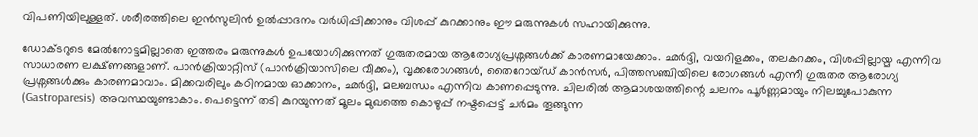വിപണിയിലുള്ളത്. ശരീരത്തിലെ ഇൻസുലിൻ ഉൽപ്പാദനം വർധിപ്പിക്കാനും വിശപ്പ് കുറക്കാനും ഈ മരുന്നുകൾ സഹായിക്കുന്നു.

ഡോക്ടറുടെ മേൽനോട്ടമില്ലാതെ ഇത്തരം മരുന്നുകൾ ഉപയോഗിക്കുന്നത് ഗുരുതരമായ ആരോഗ്യപ്രശ്നങ്ങൾക്ക് കാരണമായേക്കാം. ഛർദ്ദി, വയറിളക്കം, തലകറക്കം, വിശപ്പില്ലായ്മ എന്നിവ സാധാരണ ലക്ഷ്ണങ്ങളാണ്. പാൻക്രിയാറ്റിസ് (പാൻക്രിയാസിലെ വീക്കം), വൃക്കരോഗങ്ങൾ, തൈറോയ്ഡ് കാൻസർ, പിത്തസഞ്ചിയിലെ രോഗങ്ങൾ എന്നീ ഗുരുതര ആരോഗ്യ പ്രശ്നങ്ങൾക്കും കാരണമാവാം. മിക്കവരിലും കഠിനമായ ഓക്കാനം, ഛർദ്ദി, മലബന്ധം എന്നിവ കാണപ്പെടുന്നു. ചിലരിൽ ആമാശയത്തിന്റെ ചലനം പൂർണ്ണമായും നിലച്ചുപോകുന്ന (Gastroparesis) അവസ്ഥയുണ്ടാകാം. പെട്ടെന്ന് തടി കുറയുന്നത് മൂലം മുഖത്തെ കൊഴുപ്പ് നഷ്ടപ്പെട്ട് ചർമം തൂങ്ങുന്ന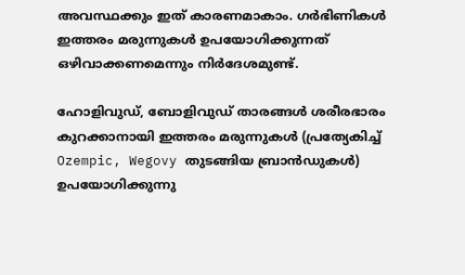അവസ്ഥക്കും ഇത് കാരണമാകാം. ഗർഭിണികൾ ഇത്തരം മരുന്നുകൾ ഉപയോഗിക്കുന്നത് ഒഴിവാക്കണമെന്നും നിർദേശമുണ്ട്.

ഹോളിവുഡ്, ബോളിവുഡ് താരങ്ങൾ ശരീരഭാരം കുറക്കാനായി ഇത്തരം മരുന്നുകൾ (പ്രത്യേകിച്ച് Ozempic, Wegovy തുടങ്ങിയ ബ്രാൻഡുകൾ) ഉപയോഗിക്കുന്നു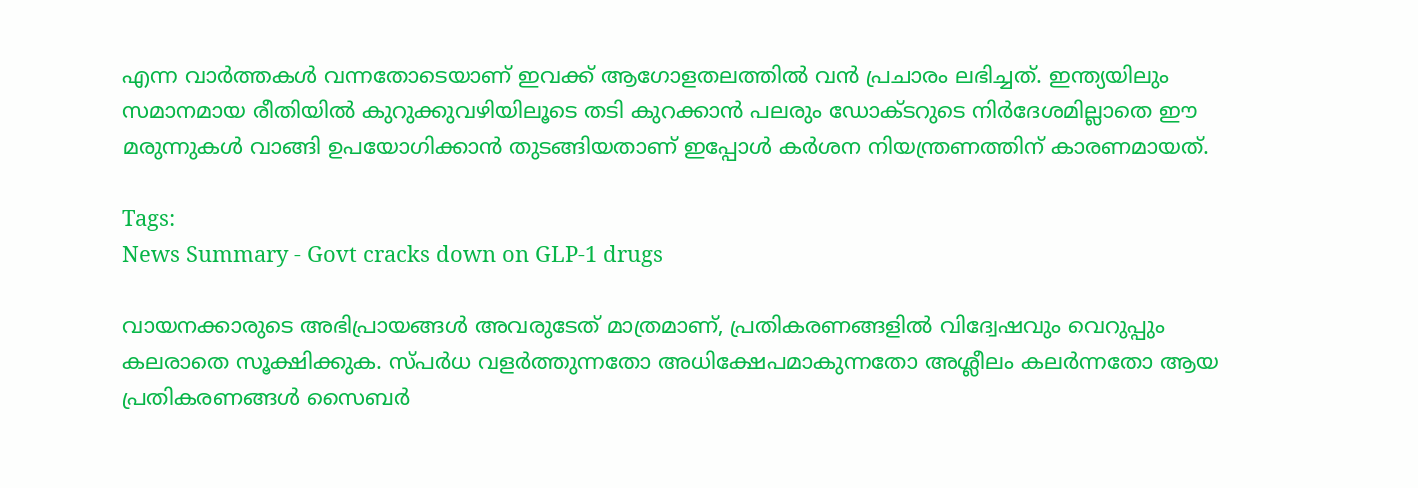എന്ന വാർത്തകൾ വന്നതോടെയാണ് ഇവക്ക് ആഗോളതലത്തിൽ വൻ പ്രചാരം ലഭിച്ചത്. ഇന്ത്യയിലും സമാനമായ രീതിയിൽ കുറുക്കുവഴിയിലൂടെ തടി കുറക്കാൻ പലരും ഡോക്ടറുടെ നിർദേശമില്ലാതെ ഈ മരുന്നുകൾ വാങ്ങി ഉപയോഗിക്കാൻ തുടങ്ങിയതാണ് ഇപ്പോൾ കർശന നിയന്ത്രണത്തിന് കാരണമായത്.

Tags:
News Summary - Govt cracks down on GLP-1 drugs

വായനക്കാരുടെ അഭിപ്രായങ്ങള്‍ അവരുടേത് മാത്രമാണ്, പ്രതികരണങ്ങളിൽ വിദ്വേഷവും വെറുപ്പും കലരാതെ സൂക്ഷിക്കുക. സ്പർധ വളർത്തുന്നതോ അധിക്ഷേപമാകുന്നതോ അശ്ലീലം കലർന്നതോ ആയ പ്രതികരണങ്ങൾ സൈബർ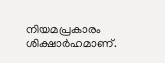നിയമപ്രകാരം ശിക്ഷാർഹമാണ്.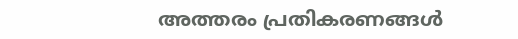അത്തരം പ്രതികരണങ്ങൾ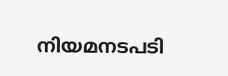നിയമനടപടി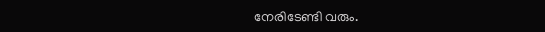നേരിടേണ്ടി വരും.